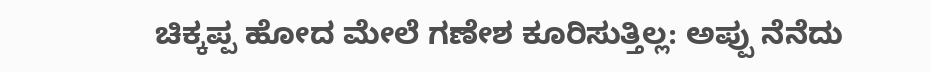ಚಿಕ್ಕಪ್ಪ ಹೋದ ಮೇಲೆ ಗಣೇಶ ಕೂರಿಸುತ್ತಿಲ್ಲ: ಅಪ್ಪು ನೆನೆದು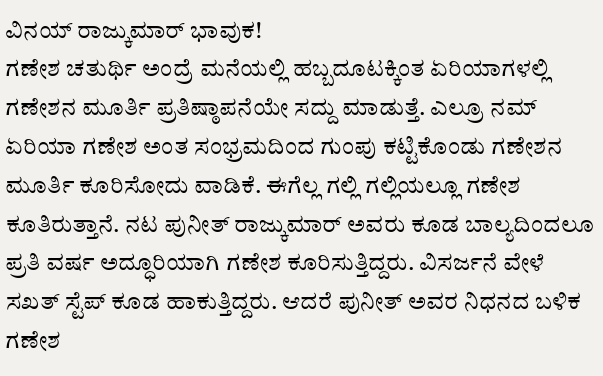ವಿನಯ್ ರಾಜ್ಕುಮಾರ್ ಭಾವುಕ!
ಗಣೇಶ ಚತುರ್ಥಿ ಅಂದ್ರೆ ಮನೆಯಲ್ಲಿ ಹಬ್ಬದೂಟಕ್ಕಿಂತ ಏರಿಯಾಗಳಲ್ಲಿ ಗಣೇಶನ ಮೂರ್ತಿ ಪ್ರತಿಷ್ಠಾಪನೆಯೇ ಸದ್ದು ಮಾಡುತ್ತೆ. ಎಲ್ರೂ ನಮ್ ಏರಿಯಾ ಗಣೇಶ ಅಂತ ಸಂಭ್ರಮದಿಂದ ಗುಂಪು ಕಟ್ಟಿಕೊಂಡು ಗಣೇಶನ ಮೂರ್ತಿ ಕೂರಿಸೋದು ವಾಡಿಕೆ. ಈಗೆಲ್ಲ ಗಲ್ಲಿ ಗಲ್ಲಿಯಲ್ಲೂ ಗಣೇಶ ಕೂತಿರುತ್ತಾನೆ. ನಟ ಪುನೀತ್ ರಾಜ್ಕುಮಾರ್ ಅವರು ಕೂಡ ಬಾಲ್ಯದಿಂದಲೂ ಪ್ರತಿ ವರ್ಷ ಅದ್ಧೂರಿಯಾಗಿ ಗಣೇಶ ಕೂರಿಸುತ್ತಿದ್ದರು. ವಿಸರ್ಜನೆ ವೇಳೆ ಸಖತ್ ಸ್ಟೆಪ್ ಕೂಡ ಹಾಕುತ್ತಿದ್ದರು. ಆದರೆ ಪುನೀತ್ ಅವರ ನಿಧನದ ಬಳಿಕ ಗಣೇಶ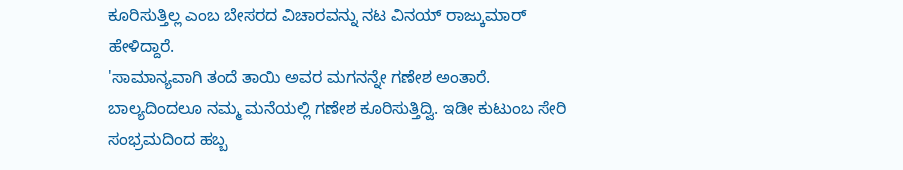ಕೂರಿಸುತ್ತಿಲ್ಲ ಎಂಬ ಬೇಸರದ ವಿಚಾರವನ್ನು ನಟ ವಿನಯ್ ರಾಜ್ಕುಮಾರ್ ಹೇಳಿದ್ದಾರೆ.
'ಸಾಮಾನ್ಯವಾಗಿ ತಂದೆ ತಾಯಿ ಅವರ ಮಗನನ್ನೇ ಗಣೇಶ ಅಂತಾರೆ. ಬಾಲ್ಯದಿಂದಲೂ ನಮ್ಮ ಮನೆಯಲ್ಲಿ ಗಣೇಶ ಕೂರಿಸುತ್ತಿದ್ವಿ. ಇಡೀ ಕುಟುಂಬ ಸೇರಿ ಸಂಭ್ರಮದಿಂದ ಹಬ್ಬ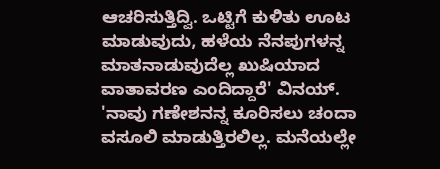ಆಚರಿಸುತ್ತಿದ್ವಿ. ಒಟ್ಟಿಗೆ ಕುಳಿತು ಊಟ ಮಾಡುವುದು, ಹಳೆಯ ನೆನಪುಗಳನ್ನ ಮಾತನಾಡುವುದೆಲ್ಲ ಖುಷಿಯಾದ ವಾತಾವರಣ ಎಂದಿದ್ದಾರೆ' ವಿನಯ್.
'ನಾವು ಗಣೇಶನನ್ನ ಕೂರಿಸಲು ಚಂದಾ ವಸೂಲಿ ಮಾಡುತ್ತಿರಲಿಲ್ಲ. ಮನೆಯಲ್ಲೇ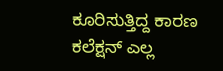ಕೂರಿಸುತ್ತಿದ್ದ ಕಾರಣ ಕಲೆಕ್ಷನ್ ಎಲ್ಲ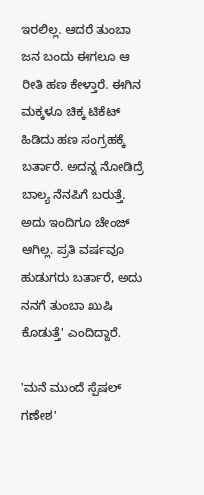ಇರಲಿಲ್ಲ. ಆದರೆ ತುಂಬಾ ಜನ ಬಂದು ಈಗಲೂ ಆ ರೀತಿ ಹಣ ಕೇಳ್ತಾರೆ. ಈಗಿನ ಮಕ್ಕಳೂ ಚಿಕ್ಕ ಟಿಕೆಟ್ ಹಿಡಿದು ಹಣ ಸಂಗ್ರಹಕ್ಕೆ ಬರ್ತಾರೆ. ಅದನ್ನ ನೋಡಿದ್ರೆ ಬಾಲ್ಯ ನೆನಪಿಗೆ ಬರುತ್ತೆ. ಅದು ಇಂದಿಗೂ ಚೇಂಜ್ ಆಗಿಲ್ಲ. ಪ್ರತಿ ವರ್ಷವೂ ಹುಡುಗರು ಬರ್ತಾರೆ, ಅದು ನನಗೆ ತುಂಬಾ ಖುಷಿ ಕೊಡುತ್ತೆ' ಎಂದಿದ್ದಾರೆ.

'ಮನೆ ಮುಂದೆ ಸ್ಪೆಷಲ್ ಗಣೇಶ'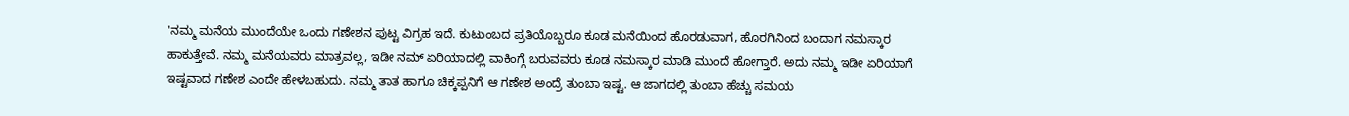'ನಮ್ಮ ಮನೆಯ ಮುಂದೆಯೇ ಒಂದು ಗಣೇಶನ ಪುಟ್ಟ ವಿಗ್ರಹ ಇದೆ. ಕುಟುಂಬದ ಪ್ರತಿಯೊಬ್ಬರೂ ಕೂಡ ಮನೆಯಿಂದ ಹೊರಡುವಾಗ, ಹೊರಗಿನಿಂದ ಬಂದಾಗ ನಮಸ್ಕಾರ ಹಾಕುತ್ತೇವೆ. ನಮ್ಮ ಮನೆಯವರು ಮಾತ್ರವಲ್ಲ, ಇಡೀ ನಮ್ ಏರಿಯಾದಲ್ಲಿ ವಾಕಿಂಗ್ಗೆ ಬರುವವರು ಕೂಡ ನಮಸ್ಕಾರ ಮಾಡಿ ಮುಂದೆ ಹೋಗ್ತಾರೆ. ಅದು ನಮ್ಮ ಇಡೀ ಏರಿಯಾಗೆ ಇಷ್ಟವಾದ ಗಣೇಶ ಎಂದೇ ಹೇಳಬಹುದು. ನಮ್ಮ ತಾತ ಹಾಗೂ ಚಿಕ್ಕಪ್ಪನಿಗೆ ಆ ಗಣೇಶ ಅಂದ್ರೆ ತುಂಬಾ ಇಷ್ಟ. ಆ ಜಾಗದಲ್ಲಿ ತುಂಬಾ ಹೆಚ್ಚು ಸಮಯ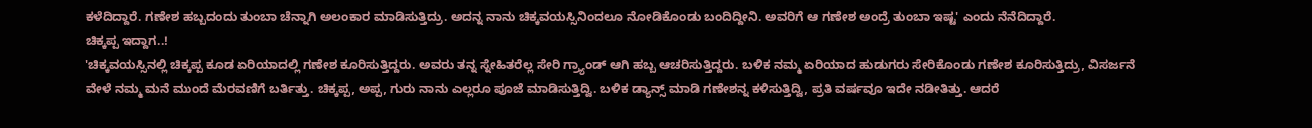ಕಳೆದಿದ್ದಾರೆ. ಗಣೇಶ ಹಬ್ಬದಂದು ತುಂಬಾ ಚೆನ್ನಾಗಿ ಅಲಂಕಾರ ಮಾಡಿಸುತ್ತಿದ್ರು. ಅದನ್ನ ನಾನು ಚಿಕ್ಕವಯಸ್ಸಿನಿಂದಲೂ ನೋಡಿಕೊಂಡು ಬಂದಿದ್ದೀನಿ. ಅವರಿಗೆ ಆ ಗಣೇಶ ಅಂದ್ರೆ ತುಂಬಾ ಇಷ್ಟ' ಎಂದು ನೆನೆದಿದ್ದಾರೆ.
ಚಿಕ್ಕಪ್ಪ ಇದ್ದಾಗ..!
'ಚಿಕ್ಕವಯಸ್ಸಿನಲ್ಲಿ ಚಿಕ್ಕಪ್ಪ ಕೂಡ ಏರಿಯಾದಲ್ಲಿ ಗಣೇಶ ಕೂರಿಸುತ್ತಿದ್ದರು. ಅವರು ತನ್ನ ಸ್ನೇಹಿತರೆಲ್ಲ ಸೇರಿ ಗ್ರ್ಯಾಂಡ್ ಆಗಿ ಹಬ್ಬ ಆಚರಿಸುತ್ತಿದ್ದರು. ಬಳಿಕ ನಮ್ಮ ಏರಿಯಾದ ಹುಡುಗರು ಸೇರಿಕೊಂಡು ಗಣೇಶ ಕೂರಿಸುತ್ತಿದ್ರು, ವಿಸರ್ಜನೆ ವೇಳೆ ನಮ್ಮ ಮನೆ ಮುಂದೆ ಮೆರವಣಿಗೆ ಬರ್ತಿತ್ತು. ಚಿಕ್ಕಪ್ಪ, ಅಪ್ಪ, ಗುರು ನಾನು ಎಲ್ಲರೂ ಪೂಜೆ ಮಾಡಿಸುತ್ತಿದ್ವಿ. ಬಳಿಕ ಡ್ಯಾನ್ಸ್ ಮಾಡಿ ಗಣೇಶನ್ನ ಕಳಿಸುತ್ತಿದ್ವಿ, ಪ್ರತಿ ವರ್ಷವೂ ಇದೇ ನಡೀತಿತ್ತು. ಆದರೆ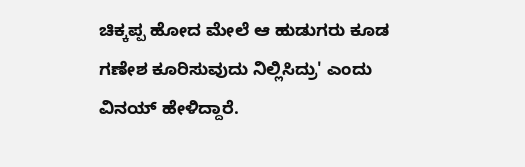ಚಿಕ್ಕಪ್ಪ ಹೋದ ಮೇಲೆ ಆ ಹುಡುಗರು ಕೂಡ ಗಣೇಶ ಕೂರಿಸುವುದು ನಿಲ್ಲಿಸಿದ್ರು' ಎಂದು ವಿನಯ್ ಹೇಳಿದ್ದಾರೆ.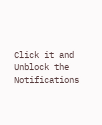Click it and Unblock the Notifications